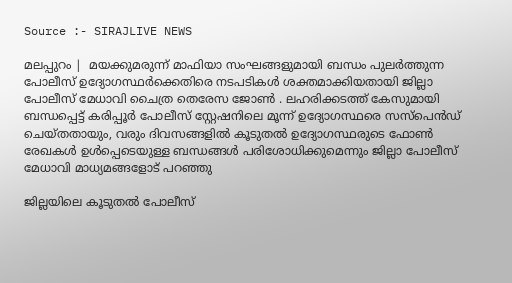Source :- SIRAJLIVE NEWS

മലപ്പുറം |  മയക്കുമരുന്ന് മാഫിയാ സംഘങ്ങളുമായി ബന്ധം പുലര്‍ത്തുന്ന പോലീസ് ഉദ്യോഗസ്ഥര്‍ക്കെതിരെ നടപടികള്‍ ശക്തമാക്കിയതായി ജില്ലാ പോലീസ് മേധാവി ചൈത്ര തെരേസ ജോണ്‍ . ലഹരിക്കടത്ത് കേസുമായി ബന്ധപ്പെട്ട് കരിപ്പൂര്‍ പോലീസ് സ്റ്റേഷനിലെ മൂന്ന് ഉദ്യോഗസ്ഥരെ സസ്പെന്‍ഡ് ചെയ്തതായും, വരും ദിവസങ്ങളില്‍ കൂടുതല്‍ ഉദ്യോഗസ്ഥരുടെ ഫോണ്‍ രേഖകള്‍ ഉള്‍പ്പെടെയുള്ള ബന്ധങ്ങള്‍ പരിശോധിക്കുമെന്നും ജില്ലാ പോലീസ് മേധാവി മാധ്യമങ്ങളോട് പറഞ്ഞു

ജില്ലയിലെ കൂടുതല്‍ പോലീസ്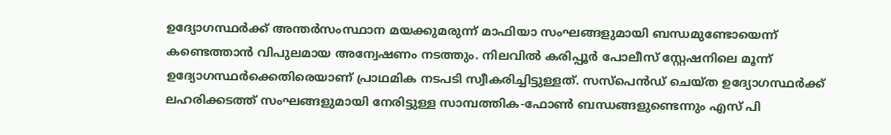ഉദ്യോഗസ്ഥര്‍ക്ക് അന്തര്‍സംസ്ഥാന മയക്കുമരുന്ന് മാഫിയാ സംഘങ്ങളുമായി ബന്ധമുണ്ടോയെന്ന് കണ്ടെത്താന്‍ വിപുലമായ അന്വേഷണം നടത്തും. നിലവില്‍ കരിപ്പൂര്‍ പോലീസ് സ്റ്റേഷനിലെ മൂന്ന് ഉദ്യോഗസ്ഥര്‍ക്കെതിരെയാണ് പ്രാഥമിക നടപടി സ്വീകരിച്ചിട്ടുള്ളത്. സസ്പെന്‍ഡ് ചെയ്ത ഉദ്യോഗസ്ഥര്‍ക്ക് ലഹരിക്കടത്ത് സംഘങ്ങളുമായി നേരിട്ടുള്ള സാമ്പത്തിക-ഫോണ്‍ ബന്ധങ്ങളുണ്ടെന്നും എസ് പി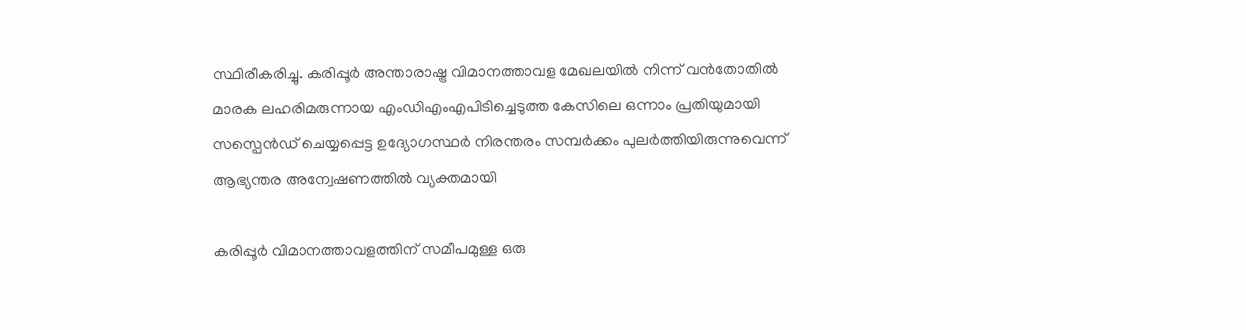സ്ഥിരീകരിച്ചു. കരിപ്പൂര്‍ അന്താരാഷ്ട്ര വിമാനത്താവള മേഖലയില്‍ നിന്ന് വന്‍തോതില്‍ മാരക ലഹരിമരുന്നായ എംഡിഎംഎപിടിച്ചെടുത്ത കേസിലെ ഒന്നാം പ്രതിയുമായി സസ്പെന്‍ഡ് ചെയ്യപ്പെട്ട ഉദ്യോഗസ്ഥര്‍ നിരന്തരം സമ്പര്‍ക്കം പുലര്‍ത്തിയിരുന്നുവെന്ന് ആഭ്യന്തര അന്വേഷണത്തില്‍ വ്യക്തമായി

കരിപ്പൂര്‍ വിമാനത്താവളത്തിന് സമീപമുള്ള ഒരു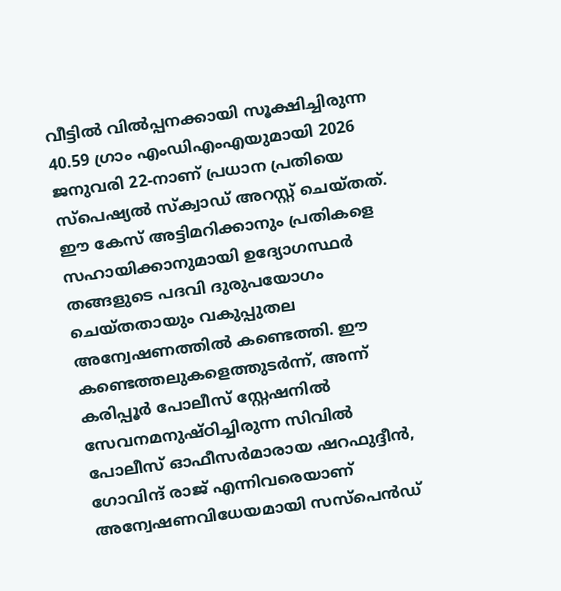വീട്ടില്‍ വില്‍പ്പനക്കായി സൂക്ഷിച്ചിരുന്ന 40.59 ഗ്രാം എംഡിഎംഎയുമായി 2026 ജനുവരി 22-നാണ് പ്രധാന പ്രതിയെ സ്‌പെഷ്യല്‍ സ്‌ക്വാഡ് അറസ്റ്റ് ചെയ്തത്. ഈ കേസ് അട്ടിമറിക്കാനും പ്രതികളെ സഹായിക്കാനുമായി ഉദ്യോഗസ്ഥര്‍ തങ്ങളുടെ പദവി ദുരുപയോഗം ചെയ്തതായും വകുപ്പുതല അന്വേഷണത്തില്‍ കണ്ടെത്തി. ഈ കണ്ടെത്തലുകളെത്തുടര്‍ന്ന്, അന്ന് കരിപ്പൂര്‍ പോലീസ് സ്റ്റേഷനില്‍ സേവനമനുഷ്ഠിച്ചിരുന്ന സിവില്‍ പോലീസ് ഓഫീസര്‍മാരായ ഷറഫുദ്ദീന്‍, ഗോവിന്ദ് രാജ് എന്നിവരെയാണ് അന്വേഷണവിധേയമായി സസ്പെന്‍ഡ്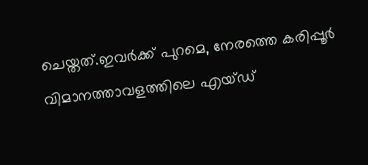ചെയ്തത്.ഇവര്‍ക്ക് പുറമെ, നേരത്തെ കരിപ്പൂര്‍ വിമാനത്താവളത്തിലെ എയ്ഡ്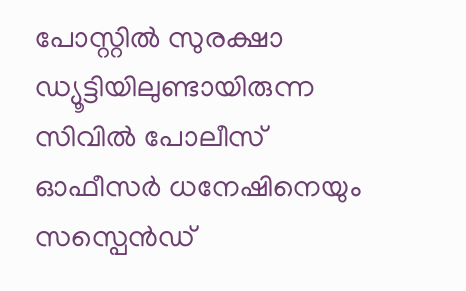പോസ്റ്റില്‍ സുരക്ഷാ ഡ്യൂട്ടിയിലുണ്ടായിരുന്ന സിവില്‍ പോലീസ് ഓഫീസര്‍ ധനേഷിനെയും സസ്പെന്‍ഡ്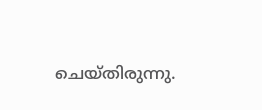ചെയ്തിരുന്നു.